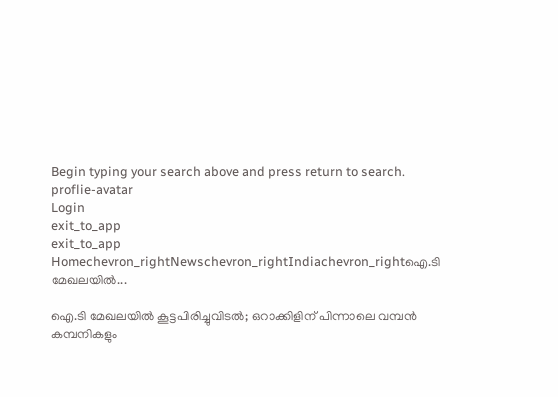Begin typing your search above and press return to search.
proflie-avatar
Login
exit_to_app
exit_to_app
Homechevron_rightNewschevron_rightIndiachevron_rightഐ.ടി മേഖലയില്‍...

ഐ.ടി മേഖലയില്‍ കൂട്ടപിരിച്ചുവിടൽ; ഒറാക്കിളിന് പിന്നാലെ വമ്പന്‍ കമ്പനികളും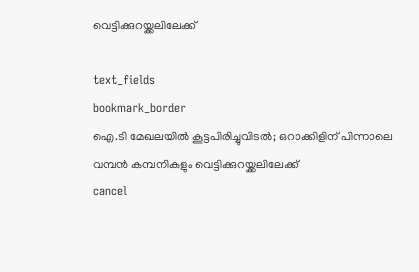വെട്ടിക്കുറയ്ക്കലിലേക്ക്

text_fields
bookmark_border
ഐ.ടി മേഖലയില്‍ കൂട്ടപിരിച്ചുവിടൽ; ഒറാക്കിളിന് പിന്നാലെ വമ്പന്‍ കമ്പനികളും വെട്ടിക്കുറയ്ക്കലിലേക്ക്
cancel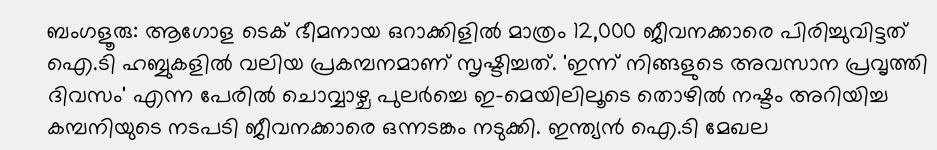ബംഗളൂരു: ആഗോള ടെക് ഭീമനായ ഒറാക്കിളില്‍ മാത്രം 12,000 ജീവനക്കാരെ പിരിച്ചുവിട്ടത് ഐ.ടി ഹബ്ബുകളില്‍ വലിയ പ്രകമ്പനമാണ് സൃഷ്ടിച്ചത്. 'ഇന്ന് നിങ്ങളുടെ അവസാന പ്രവൃത്തി ദിവസം' എന്ന പേരില്‍ ചൊവ്വാഴ്ച പുലര്‍ച്ചെ ഇ-മെയിലിലൂടെ തൊഴില്‍ നഷ്ടം അറിയിച്ച കമ്പനിയുടെ നടപടി ജീവനക്കാരെ ഒന്നടങ്കം നടുക്കി. ഇന്ത്യന്‍ ഐ.ടി മേഖല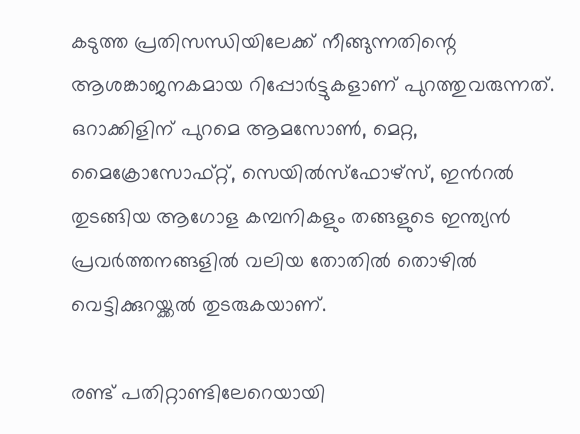കടുത്ത പ്രതിസന്ധിയിലേക്ക് നീങ്ങുന്നതിന്റെ ആശങ്കാജനകമായ റിപ്പോർട്ടുകളാണ് പുറത്തുവരുന്നത്. ഒറാക്കിളിന് പുറമെ ആമസോൺ, മെറ്റ, മൈക്രോസോഫ്റ്റ്, സെയിൽസ്ഫോഴ്‌സ്, ഇൻറൽ തുടങ്ങിയ ആഗോള കമ്പനികളും തങ്ങളുടെ ഇന്ത്യൻ പ്രവർത്തനങ്ങളിൽ വലിയ തോതിൽ തൊഴിൽ വെട്ടിക്കുറയ്ക്കൽ തുടരുകയാണ്.

രണ്ട് പതിറ്റാണ്ടിലേറെയായി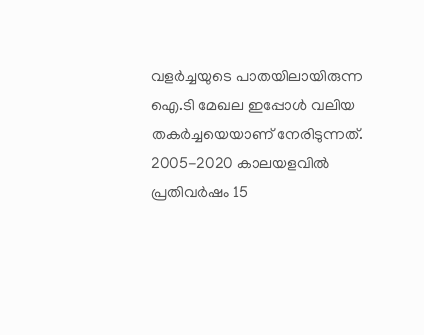വളർച്ചയുടെ പാതയിലായിരുന്ന ഐ.ടി മേഖല ഇപ്പോൾ വലിയ തകർച്ചയെയാണ് നേരിടുന്നത്. 2005-2020 കാലയളവിൽ പ്രതിവർഷം 15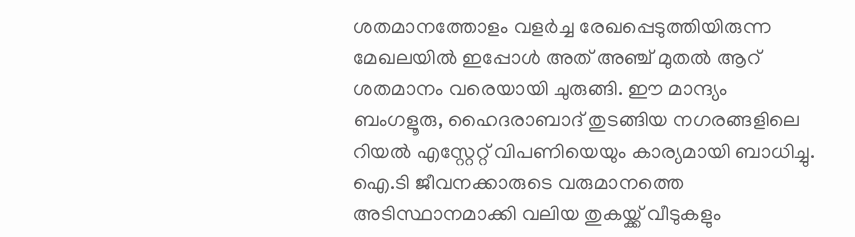ശതമാനത്തോളം വളർച്ച രേഖപ്പെടുത്തിയിരുന്ന മേഖലയിൽ ഇപ്പോൾ അത് അഞ്ച് മുതൽ ആറ് ശതമാനം വരെയായി ചുരുങ്ങി. ഈ മാന്ദ്യം ബംഗളൂരു, ഹൈദരാബാദ് തുടങ്ങിയ നഗരങ്ങളിലെ റിയൽ എസ്റ്റേറ്റ് വിപണിയെയും കാര്യമായി ബാധിച്ചു. ഐ.ടി ജീവനക്കാരുടെ വരുമാനത്തെ അടിസ്ഥാനമാക്കി വലിയ തുകയ്ക്ക് വീടുകളും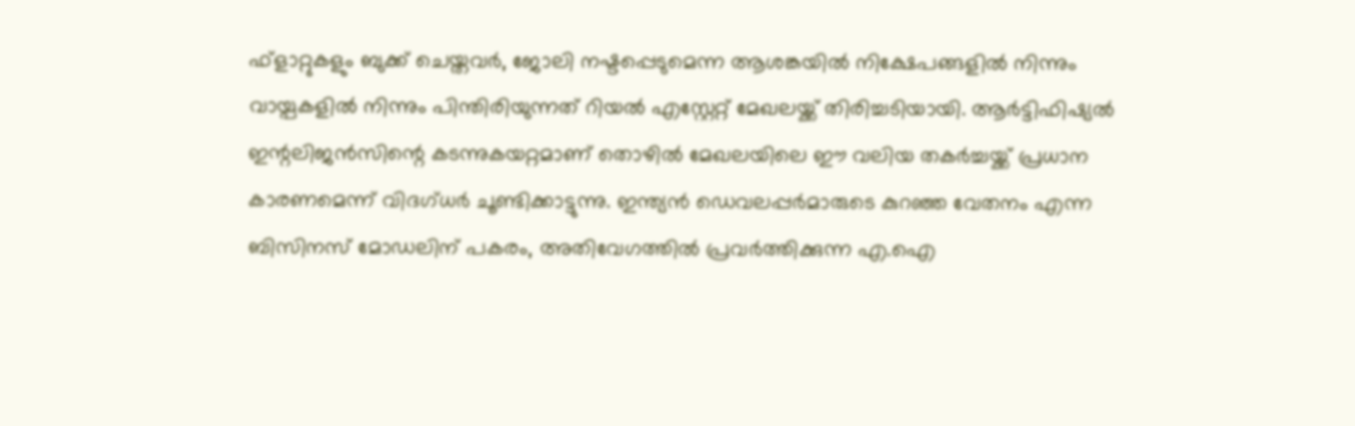ഫ്‌ളാറ്റുകളും ബുക്ക് ചെയ്തവർ, ജോലി നഷ്ടപ്പെടുമെന്ന ആശങ്കയിൽ നിക്ഷേപങ്ങളിൽ നിന്നും വായ്പകളിൽ നിന്നും പിന്തിരിയുന്നത് റിയൽ എസ്റ്റേറ്റ് മേഖലയ്ക്ക് തിരിച്ചടിയായി. ആർട്ടിഫിഷ്യൽ ഇന്റലിജൻസിന്റെ കടന്നുകയറ്റമാണ് തൊഴിൽ മേഖലയിലെ ഈ വലിയ തകർച്ചയ്ക്ക് പ്രധാന കാരണമെന്ന് വിദഗ്ധർ ചൂണ്ടിക്കാട്ടുന്നു. ഇന്ത്യൻ ഡെവലപ്പർമാരുടെ കുറഞ്ഞ വേതനം എന്ന ബിസിനസ് മോഡലിന് പകരം, അതിവേഗത്തിൽ പ്രവർത്തിക്കുന്ന എ.ഐ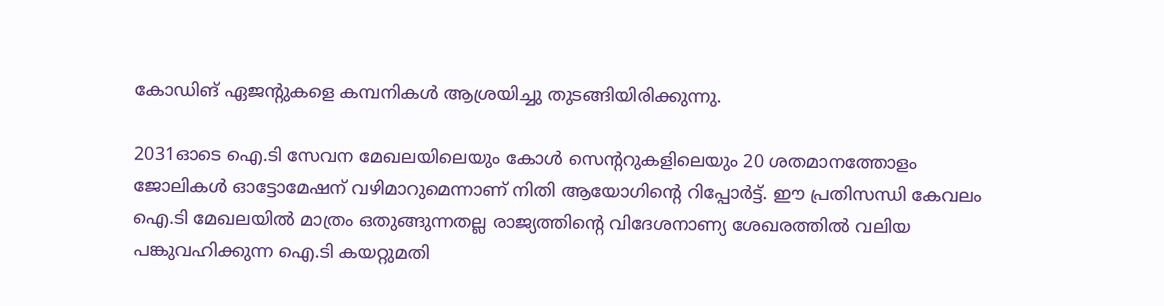കോഡിങ് ഏജന്റുകളെ കമ്പനികൾ ആശ്രയിച്ചു തുടങ്ങിയിരിക്കുന്നു.

2031ഓടെ ഐ.ടി സേവന മേഖലയിലെയും കോൾ സെന്ററുകളിലെയും 20 ശതമാനത്തോളം ജോലികൾ ഓട്ടോമേഷന് വഴിമാറുമെന്നാണ് നിതി ആയോഗിന്റെ റിപ്പോർട്ട്. ഈ പ്രതിസന്ധി കേവലം ഐ.ടി മേഖലയിൽ മാത്രം ഒതുങ്ങുന്നതല്ല രാജ്യത്തിന്റെ വിദേശനാണ്യ ശേഖരത്തിൽ വലിയ പങ്കുവഹിക്കുന്ന ഐ.ടി കയറ്റുമതി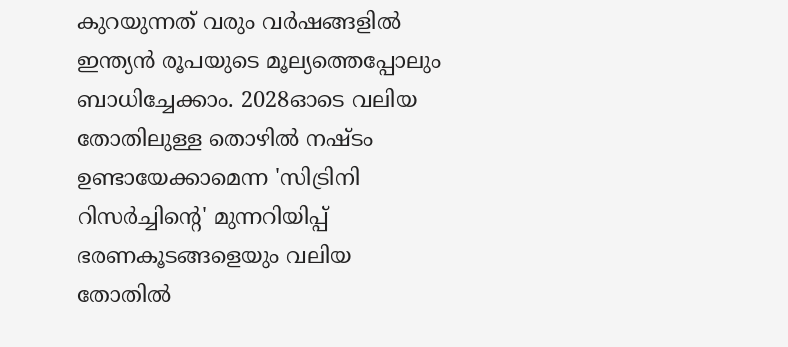കുറയുന്നത് വരും വർഷങ്ങളിൽ ഇന്ത്യൻ രൂപയുടെ മൂല്യത്തെപ്പോലും ബാധിച്ചേക്കാം. 2028ഓടെ വലിയ തോതിലുള്ള തൊഴിൽ നഷ്ടം ഉണ്ടായേക്കാമെന്ന 'സിട്രിനി റിസർച്ചിന്റെ' മുന്നറിയിപ്പ് ഭരണകൂടങ്ങളെയും വലിയ തോതിൽ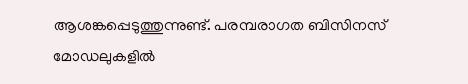ആശങ്കപ്പെടുത്തുന്നുണ്ട്. പരമ്പരാഗത ബിസിനസ് മോഡലുകളിൽ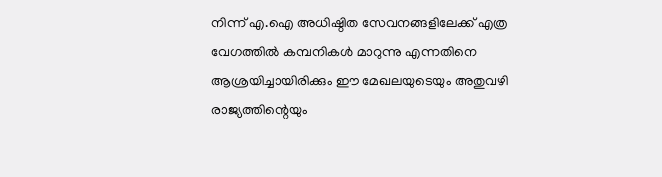നിന്ന് എ.ഐ അധിഷ്ഠിത സേവനങ്ങളിലേക്ക് എത്ര വേഗത്തിൽ കമ്പനികൾ മാറുന്നു എന്നതിനെ ആശ്രയിച്ചായിരിക്കും ഈ മേഖലയുടെയും അതുവഴി രാജ്യത്തിന്റെയും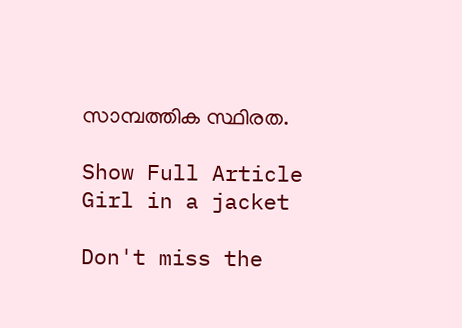സാമ്പത്തിക സ്ഥിരത.

Show Full Article
Girl in a jacket

Don't miss the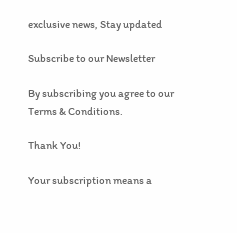exclusive news, Stay updated

Subscribe to our Newsletter

By subscribing you agree to our Terms & Conditions.

Thank You!

Your subscription means a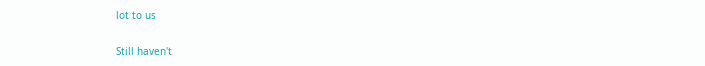lot to us

Still haven't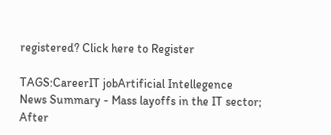registered? Click here to Register

TAGS:CareerIT jobArtificial Intellegence
News Summary - Mass layoffs in the IT sector; After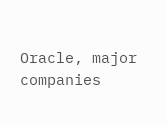Oracle, major companies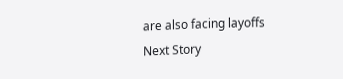are also facing layoffs
Next Story